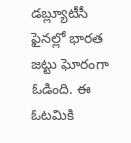డబ్ల్యూటీసీ ఫైనల్లో భారత జట్టు ఘోరంగా ఓడింది. ఈ ఓటమికి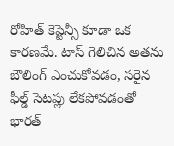రోహిత్ కెప్టెన్సీ కూడా ఒక కారణమే. టాస్ గెలిచిన అతను బౌలింగ్ ఎంచుకోవడం, సరైన ఫీల్డ్ సెటప్లు లేకపోవడంతో భారత్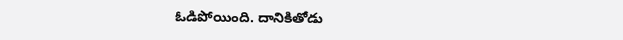ఓడిపోయింది. దానికితోడు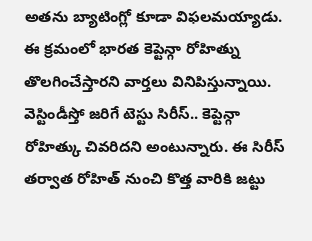అతను బ్యాటింగ్లో కూడా విఫలమయ్యాడు. ఈ క్రమంలో భారత కెప్టెన్గా రోహిత్ను తొలగించేస్తారని వార్తలు వినిపిస్తున్నాయి.
వెస్టిండీస్తో జరిగే టెస్టు సిరీస్.. కెప్టెన్గా రోహిత్కు చివరిదని అంటున్నారు. ఈ సిరీస్ తర్వాత రోహిత్ నుంచి కొత్త వారికి జట్టు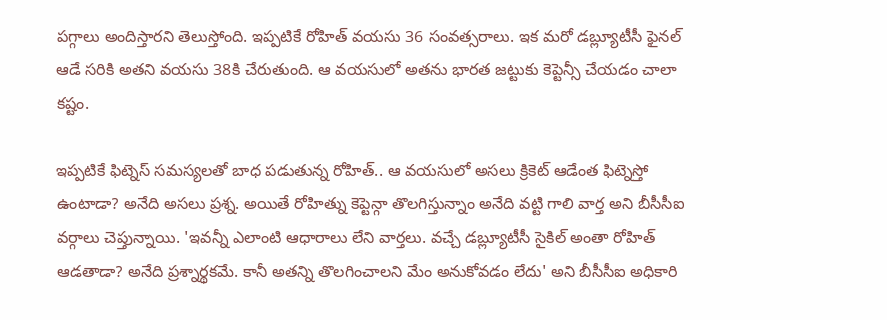పగ్గాలు అందిస్తారని తెలుస్తోంది. ఇప్పటికే రోహిత్ వయసు 36 సంవత్సరాలు. ఇక మరో డబ్ల్యూటీసీ ఫైనల్ ఆడే సరికి అతని వయసు 38కి చేరుతుంది. ఆ వయసులో అతను భారత జట్టుకు కెప్టెన్సీ చేయడం చాలా కష్టం.

ఇప్పటికే ఫిట్నెస్ సమస్యలతో బాధ పడుతున్న రోహిత్.. ఆ వయసులో అసలు క్రికెట్ ఆడేంత ఫిట్నెస్తో ఉంటాడా? అనేది అసలు ప్రశ్న. అయితే రోహిత్ను కెప్టెన్గా తొలగిస్తున్నాం అనేది వట్టి గాలి వార్త అని బీసీసీఐ వర్గాలు చెప్తున్నాయి. 'ఇవన్నీ ఎలాంటి ఆధారాలు లేని వార్తలు. వచ్చే డబ్ల్యూటీసీ సైకిల్ అంతా రోహిత్ ఆడతాడా? అనేది ప్రశ్నార్థకమే. కానీ అతన్ని తొలగించాలని మేం అనుకోవడం లేదు' అని బీసీసీఐ అధికారి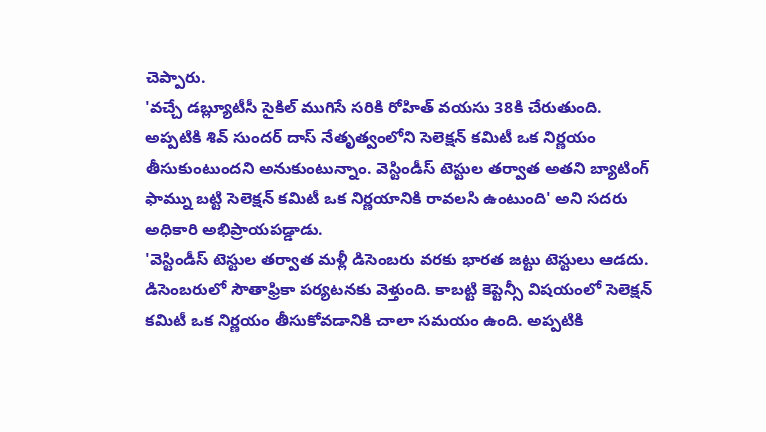చెప్పారు.
'వచ్చే డబ్ల్యూటీసీ సైకిల్ ముగిసే సరికి రోహిత్ వయసు 38కి చేరుతుంది. అప్పటికి శివ్ సుందర్ దాస్ నేతృత్వంలోని సెలెక్షన్ కమిటీ ఒక నిర్ణయం తీసుకుంటుందని అనుకుంటున్నాం. వెస్టిండీస్ టెస్టుల తర్వాత అతని బ్యాటింగ్ ఫామ్ను బట్టి సెలెక్షన్ కమిటీ ఒక నిర్ణయానికి రావలసి ఉంటుంది' అని సదరు అధికారి అభిప్రాయపడ్డాడు.
'వెస్టిండీస్ టెస్టుల తర్వాత మళ్లీ డిసెంబరు వరకు భారత జట్టు టెస్టులు ఆడదు. డిసెంబరులో సౌతాఫ్రికా పర్యటనకు వెళ్తుంది. కాబట్టి కెప్టెన్సీ విషయంలో సెలెక్షన్ కమిటీ ఒక నిర్ణయం తీసుకోవడానికి చాలా సమయం ఉంది. అప్పటికి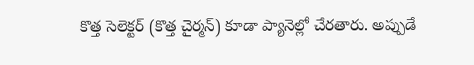కొత్త సెలెక్టర్ (కొత్త చైర్మన్) కూడా ప్యానెల్లో చేరతారు. అప్పుడే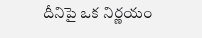దీనిపై ఒక నిర్ణయం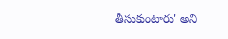తీసుకుంటారు' అని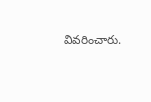వివరించారు.